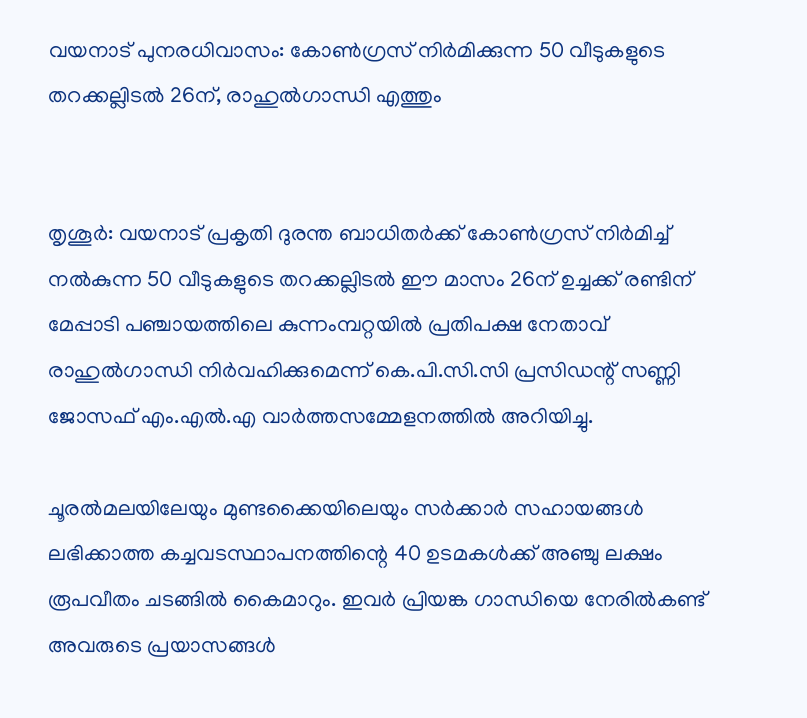വയനാട് പുനരധിവാസം: കോണ്‍ഗ്രസ് നിർമിക്കുന്ന 50 വീടുകളുടെ തറക്കല്ലിടല്‍ 26ന്, രാഹുല്‍ഗാന്ധി എത്തും


തൃശൂര്‍: വയനാട് പ്രകൃതി ദുരന്ത ബാധിതര്‍ക്ക് കോണ്‍ഗ്രസ് നിര്‍മിച്ച് നല്‍കുന്ന 50 വീടുകളുടെ തറക്കല്ലിടല്‍ ഈ മാസം 26ന് ഉച്ചക്ക് രണ്ടിന് മേപ്പാടി പഞ്ചായത്തിലെ കുന്നംമ്പറ്റയില്‍ പ്രതിപക്ഷ നേതാവ് രാഹുല്‍ഗാന്ധി നിര്‍വഹിക്കുമെന്ന് കെ.പി.സി.സി പ്രസിഡന്റ് സണ്ണി ജോസഫ് എം.എല്‍.എ വാർത്തസമ്മേളനത്തില്‍ അറിയിച്ചു.

ചൂരല്‍മലയിലേയും മുണ്ടക്കൈയിലെയും സര്‍ക്കാര്‍ സഹായങ്ങള്‍ ലഭിക്കാത്ത കച്ചവടസ്ഥാപനത്തിന്റെ 40 ഉടമകള്‍ക്ക് അഞ്ചു ലക്ഷം രൂപവീതം ചടങ്ങില്‍ കൈമാറും. ഇവര്‍ പ്രിയങ്ക ഗാന്ധിയെ നേരില്‍കണ്ട് അവരുടെ പ്രയാസങ്ങള്‍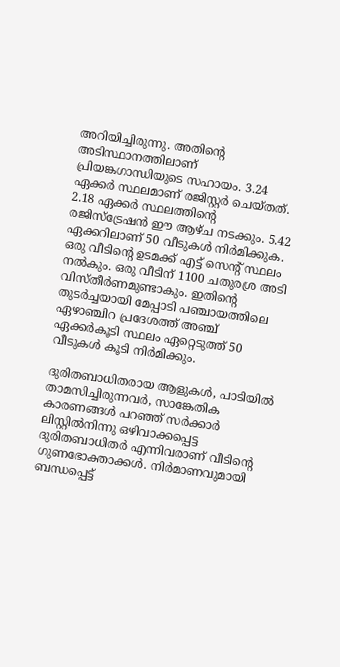അറിയിച്ചിരുന്നു. അതിന്റെ അടിസ്ഥാനത്തിലാണ് പ്രിയങ്കഗാന്ധിയുടെ സഹായം. 3.24 ഏക്കര്‍ സ്ഥലമാണ് രജിസ്റ്റര്‍ ചെയ്തത്. 2.18 ഏക്കര്‍ സ്ഥലത്തിന്റെ രജിസ്ട്രേഷന്‍ ഈ ആഴ്ച നടക്കും. 5.42 ഏക്കറിലാണ് 50 വീടുകൾ നിർമിക്കുക. ഒരു വീടിന്റെ ഉടമക്ക് എട്ട് സെന്റ് സ്ഥലം നല്‍കും. ഒരു വീടിന് 1100 ചതുരശ്ര അടി വിസ്തീര്‍ണമുണ്ടാകും. ഇതിന്റെ തുടര്‍ച്ചയായി മേപ്പാടി പഞ്ചായത്തിലെ ഏഴാഞ്ചിറ പ്രദേശത്ത് അഞ്ച് ഏക്കര്‍കൂടി സ്ഥലം ഏറ്റെടുത്ത് 50 വീടുകൾ കൂടി നിർമിക്കും.

ദുരിതബാധിതരായ ആളുകള്‍, പാടിയില്‍ താമസിച്ചിരുന്നവര്‍, സാങ്കേതിക കാരണങ്ങള്‍ പറഞ്ഞ് സര്‍ക്കാര്‍ ലിസ്റ്റില്‍നിന്നു ഒഴിവാക്കപ്പെട്ട ദുരിതബാധിതര്‍ എന്നിവരാണ് വീടിന്റെ ഗുണഭോക്താക്കള്‍. നിര്‍മാണവുമായി ബന്ധപ്പെട്ട്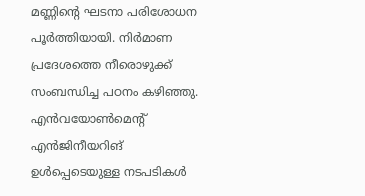മണ്ണിന്റെ ഘടനാ പരിശോധന പൂര്‍ത്തിയായി. നിര്‍മാണ പ്രദേശത്തെ നീരൊഴുക്ക് സംബന്ധിച്ച പഠനം കഴിഞ്ഞു. എന്‍വയോണ്‍മെന്റ് എൻജിനീയറിങ് ഉള്‍പ്പെടെയുള്ള നടപടികള്‍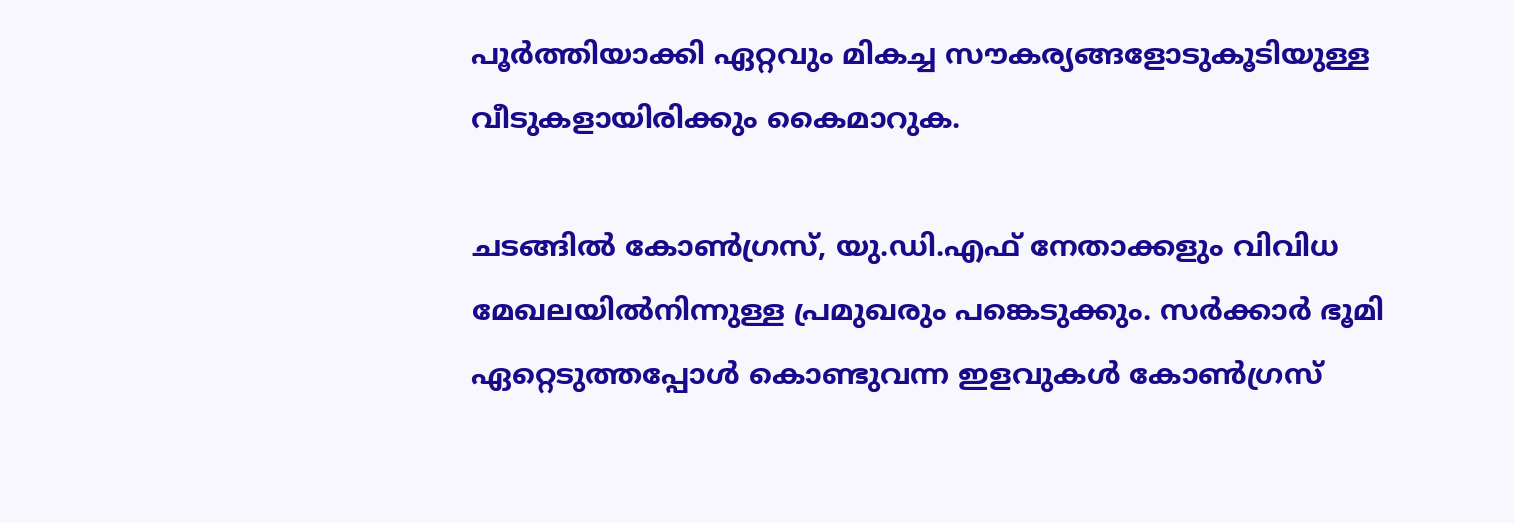പൂര്‍ത്തിയാക്കി ഏറ്റവും മികച്ച സൗകര്യങ്ങളോടുകൂടിയുള്ള വീടുകളായിരിക്കും കൈമാറുക.

ചടങ്ങില്‍ കോണ്‍ഗ്രസ്, യു.ഡി.എഫ് നേതാക്കളും വിവിധ മേഖലയില്‍നിന്നുള്ള പ്രമുഖരും പങ്കെടുക്കും. സര്‍ക്കാര്‍ ഭൂമി ഏറ്റെടുത്തപ്പോള്‍ കൊണ്ടുവന്ന ഇളവുകള്‍ കോണ്‍ഗ്രസ്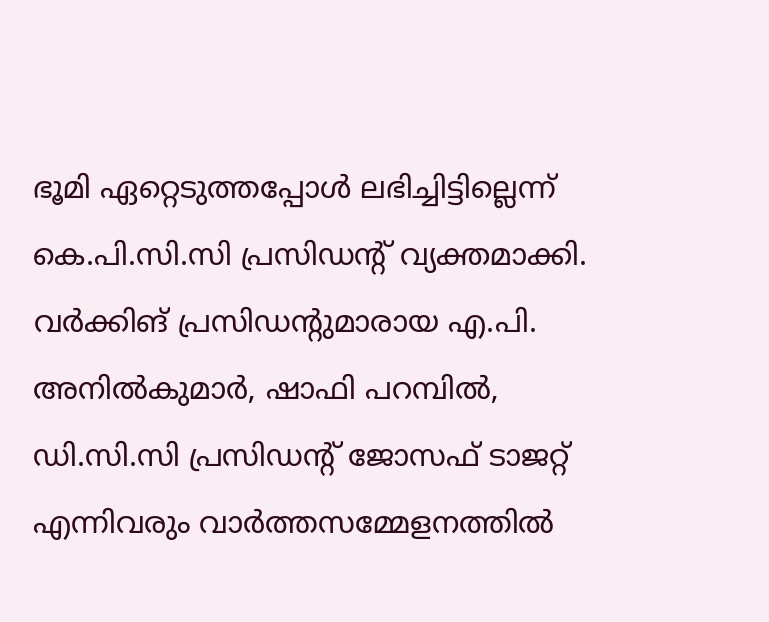ഭൂമി ഏറ്റെടുത്തപ്പോള്‍ ലഭിച്ചിട്ടില്ലെന്ന് കെ.പി.സി.സി പ്രസിഡന്റ് വ്യക്തമാക്കി. വര്‍ക്കിങ് പ്രസിഡന്റുമാരായ എ.പി. അനില്‍കുമാര്‍, ഷാഫി പറമ്പില്‍, ഡി.സി.സി പ്രസിഡന്റ് ജോസഫ് ടാജറ്റ് എന്നിവരും വാർത്തസമ്മേളനത്തില്‍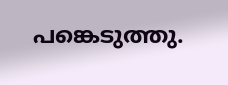പങ്കെടുത്തു.